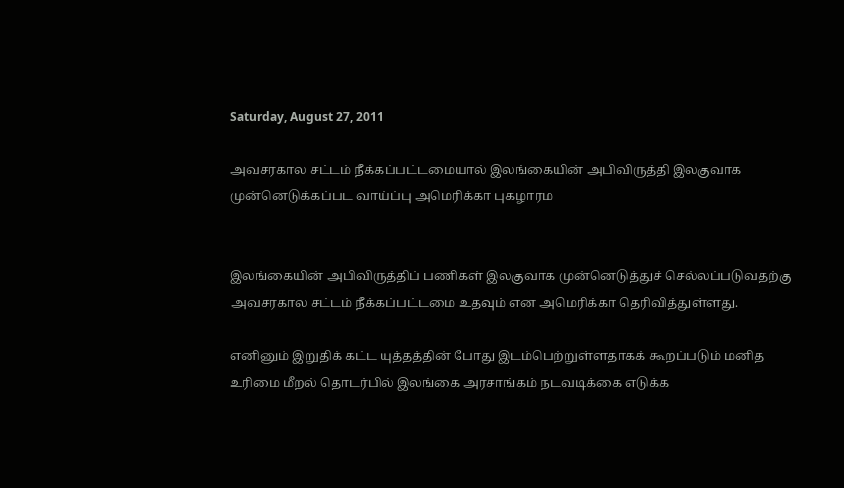Saturday, August 27, 2011

அவசரகால சட்டம் நீக்கப்பட்டமையால் இலங்கையின் அபிவிருத்தி இலகுவாக முன்னெடுக்கப்பட வாய்ப்பு அமெரிக்கா புகழாரம


இலங்கையின் அபிவிருத்திப் பணிகள் இலகுவாக முன்னெடுத்துச் செல்லப்படுவதற்கு அவசரகால சட்டம் நீக்கப்பட்டமை உதவும் என அமெரிக்கா தெரிவித்துள்ளது.

எனினும் இறுதிக் கட்ட யுத்தத்தின் போது இடம்பெற்றுள்ளதாகக் கூறப்படும் மனித உரிமை மீறல் தொடர்பில் இலங்கை அரசாங்கம் நடவடிக்கை எடுக்க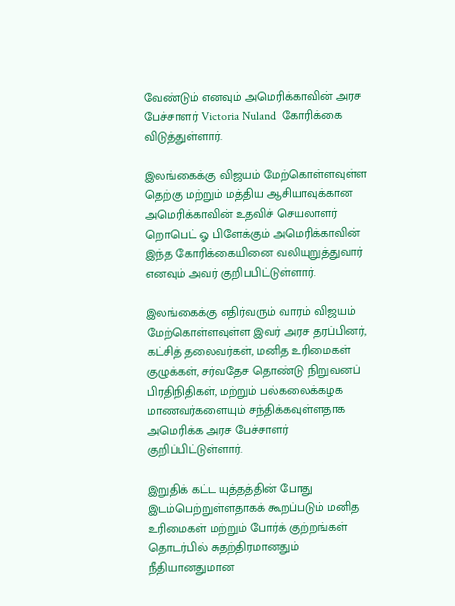வேண்டும் எனவும் அமெரிக்காவின் அரச பேச்சாளர் Victoria Nuland  கோரிக்கை விடுத்துள்ளார்.

இலங்கைக்கு விஜயம் மேற்கொள்ளவுள்ள தெற்கு மற்றும் மத்திய ஆசியாவுக்கான அமெரிக்காவின் உதவிச் செயலாளர் றொபெட் ஓ பிளேக்கும் அமெரிக்காவின் இந்த கோரிக்கையினை வலியுறுத்துவார் எனவும் அவர் குறிபபிட்டுள்ளார்.

இலங்கைக்கு எதிர்வரும் வாரம் விஜயம் மேற்கொள்ளவுள்ள இவர் அரச தரப்பினர், கட்சித் தலைவர்கள், மனித உரிமைகள் குழுக்கள், சர்வதேச தொண்டு நிறுவனப் பிரதிநிதிகள், மற்றும் பல்கலைக்கழக மாணவர்களையும் சந்திக்கவுள்ளதாக அமெரிக்க அரச பேச்சாளர் குறிப்பிட்டுள்ளார்.

இறுதிக் கட்ட யுத்தத்தின் போது இடம்பெற்றுள்ளதாகக் கூறப்படும் மனித உரிமைகள் மற்றும் போர்க் குற்றங்கள் தொடர்பில் சுதற்திரமானதும் நீதியானதுமான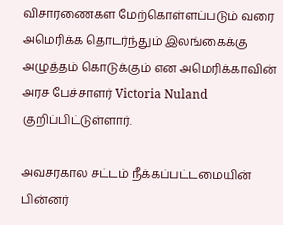விசாரணைகள மேற்கொள்ளப்படும் வரை அமெரிக்க தொடர்ந்தும் இலங்கைக்கு அழுத்தம் கொடுக்கும் என அமெரிக்காவின் அரச பேச்சாளர் Victoria Nuland குறிப்பிட்டுள்ளார்.

அவசரகால சட்டம் நீக்கப்பட்டமையின் பின்னர்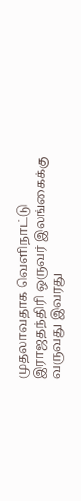முதலாவதாக வெளிநாட்டு இராஜதந்திரி ஒருவர் இலங்கைக்கு வருவது இவரது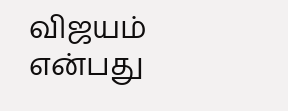விஜயம் என்பது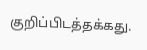குறிப்பிடத்தக்கது.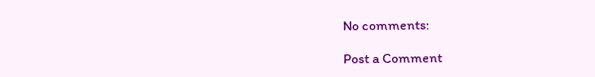No comments:

Post a Comment